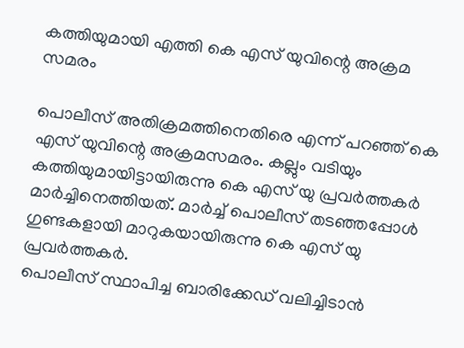കത്തിയുമായി എത്തി കെ എസ് യുവിന്റെ അക്രമ സമരം

പൊലീസ് അതിക്രമത്തിനെതിരെ എന്ന് പറഞ്ഞ് കെ എസ് യുവിന്റെ അക്രമസമരം. കല്ലും വടിയും കത്തിയുമായിട്ടായിരുന്നു കെ എസ് യു പ്രവർത്തകർ മാർച്ചിനെത്തിയത്. മാർച്ച് പൊലീസ് തടഞ്ഞപ്പോൾ ഗുണ്ടകളായി മാറുകയായിരുന്നു കെ എസ് യു പ്രവർത്തകർ.
പൊലീസ് സ്ഥാപിച്ച ബാരിക്കേഡ് വലിച്ചിടാൻ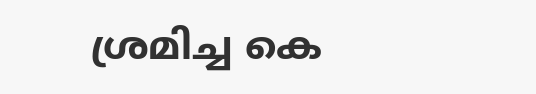ശ്രമിച്ച കെ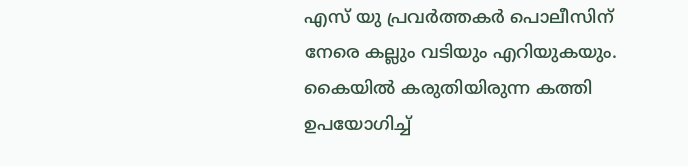എസ് യു പ്രവർത്തകർ പൊലീസിന് നേരെ കല്ലും വടിയും എറിയുകയും. കൈയിൽ കരുതിയിരുന്ന കത്തി ഉപയോഗിച്ച്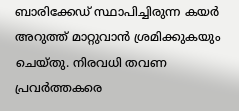ബാരിക്കേഡ് സ്ഥാപിച്ചിരുന്ന കയർ അറുത്ത് മാറ്റുവാൻ ശ്രമിക്കുകയും ചെയ്തു. നിരവധി തവണ പ്രവർത്തകരെ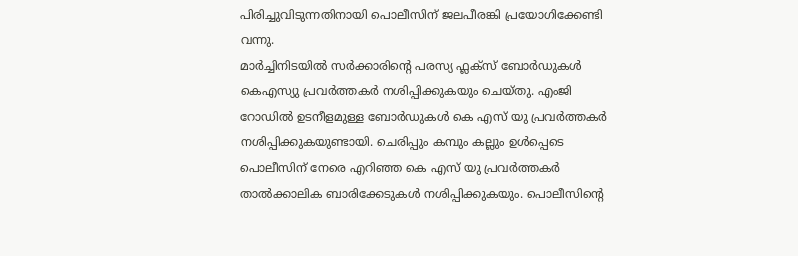പിരിച്ചുവിടുന്നതിനായി പൊലീസിന് ജലപീരങ്കി പ്രയോഗിക്കേണ്ടി വന്നു.
മാർച്ചിനിടയിൽ സർക്കാരിന്റെ പരസ്യ ഫ്ലക്സ് ബോർഡുകൾ കെഎസ്യു പ്രവർത്തകർ നശിപ്പിക്കുകയും ചെയ്തു. എംജി റോഡിൽ ഉടനീളമുള്ള ബോർഡുകൾ കെ എസ് യു പ്രവർത്തകർ നശിപ്പിക്കുകയുണ്ടായി. ചെരിപ്പും കമ്പും കല്ലും ഉൾപ്പെടെ പൊലീസിന് നേരെ എറിഞ്ഞ കെ എസ് യു പ്രവർത്തകർ താൽക്കാലിക ബാരിക്കേടുകൾ നശിപ്പിക്കുകയും. പൊലീസിന്റെ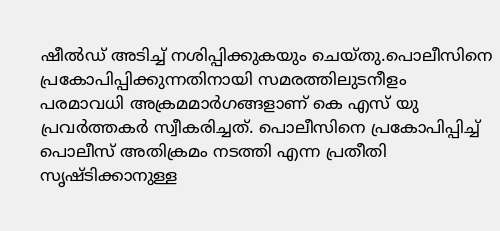ഷീൽഡ് അടിച്ച് നശിപ്പിക്കുകയും ചെയ്തു.പൊലീസിനെ പ്രകോപിപ്പിക്കുന്നതിനായി സമരത്തിലുടനീളം പരമാവധി അക്രമമാർഗങ്ങളാണ് കെ എസ് യു പ്രവർത്തകർ സ്വീകരിച്ചത്. പൊലീസിനെ പ്രകോപിപ്പിച്ച് പൊലീസ് അതിക്രമം നടത്തി എന്ന പ്രതീതി സൃഷ്ടിക്കാനുള്ള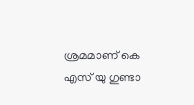ശ്രമമാണ് കെ എസ് യു ഗുണ്ടാ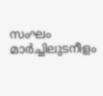സംഘം മാർച്ചിലുടനീളം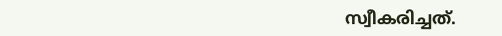സ്വീകരിച്ചത്.